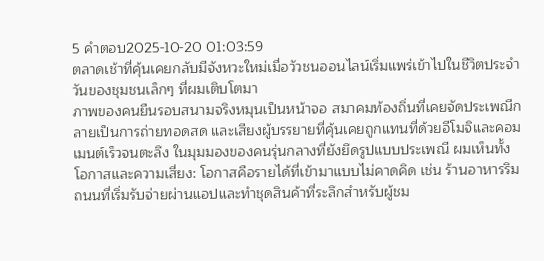5 คำตอบ2025-10-20 01:03:59
ตลาดเช้าที่คุ้นเคยกลับมีจังหวะใหม่เมื่อวัวชนออนไลน์เริ่มแพร่เข้าไปในชีวิตประจำวันของชุมชนเล็กๆ ที่ผมเติบโตมา
ภาพของคนยืนรอบสนามจริงหมุนเป็นหน้าจอ สมาคมท้องถิ่นที่เคยจัดประเพณีกลายเป็นการถ่ายทอดสด และเสียงผู้บรรยายที่คุ้นเคยถูกแทนที่ด้วยอีโมจิและคอมเมนต์เร็วจนตะลึง ในมุมมองของคนรุ่นกลางที่ยังยึดรูปแบบประเพณี ผมเห็นทั้งโอกาสและความเสี่ยง: โอกาสคือรายได้ที่เข้ามาแบบไม่คาดคิด เช่น ร้านอาหารริมถนนที่เริ่มรับจ่ายผ่านแอปและทำชุดสินค้าที่ระลึกสำหรับผู้ชม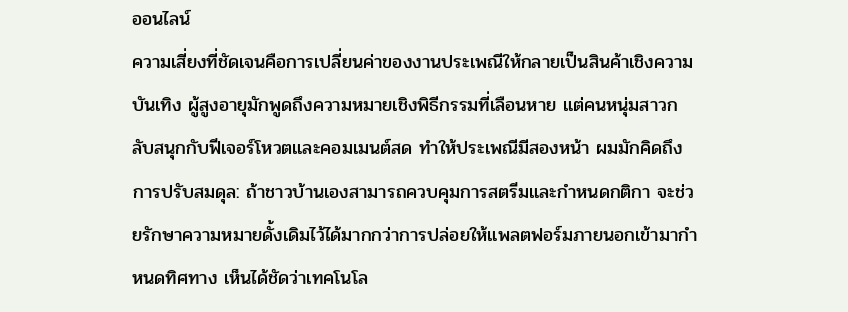ออนไลน์
ความเสี่ยงที่ชัดเจนคือการเปลี่ยนค่าของงานประเพณีให้กลายเป็นสินค้าเชิงความบันเทิง ผู้สูงอายุมักพูดถึงความหมายเชิงพิธีกรรมที่เลือนหาย แต่คนหนุ่มสาวกลับสนุกกับฟีเจอร์โหวตและคอมเมนต์สด ทำให้ประเพณีมีสองหน้า ผมมักคิดถึงการปรับสมดุล: ถ้าชาวบ้านเองสามารถควบคุมการสตรีมและกำหนดกติกา จะช่วยรักษาความหมายดั้งเดิมไว้ได้มากกว่าการปล่อยให้แพลตฟอร์มภายนอกเข้ามากำหนดทิศทาง เห็นได้ชัดว่าเทคโนโล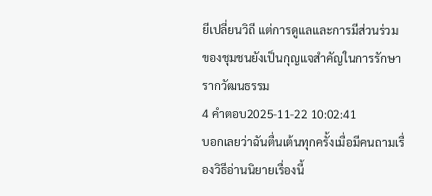ยีเปลี่ยนวิถี แต่การดูแลและการมีส่วนร่วมของชุมชนยังเป็นกุญแจสำคัญในการรักษารากวัฒนธรรม
4 คำตอบ2025-11-22 10:02:41
บอกเลยว่าฉันตื่นเต้นทุกครั้งเมื่อมีคนถามเรื่องวิธีอ่านนิยายเรื่องนี้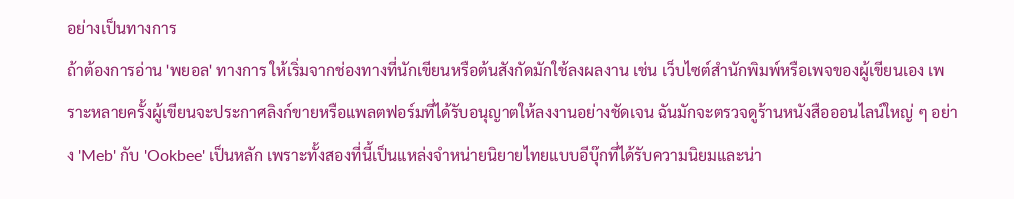อย่างเป็นทางการ
ถ้าต้องการอ่าน 'พยอล' ทางการ ให้เริ่มจากช่องทางที่นักเขียนหรือต้นสังกัดมักใช้ลงผลงาน เช่น เว็บไซต์สำนักพิมพ์หรือเพจของผู้เขียนเอง เพราะหลายครั้งผู้เขียนจะประกาศลิงก์ขายหรือแพลตฟอร์มที่ได้รับอนุญาตให้ลงงานอย่างชัดเจน ฉันมักจะตรวจดูร้านหนังสือออนไลน์ใหญ่ ๆ อย่าง 'Meb' กับ 'Ookbee' เป็นหลัก เพราะทั้งสองที่นี้เป็นแหล่งจำหน่ายนิยายไทยแบบอีบุ๊กที่ได้รับความนิยมและน่า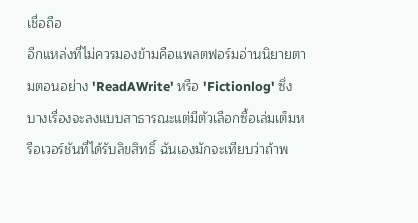เชื่อถือ
อีกแหล่งที่ไม่ควรมองข้ามคือแพลตฟอร์มอ่านนิยายตามตอนอย่าง 'ReadAWrite' หรือ 'Fictionlog' ซึ่งบางเรื่องจะลงแบบสาธารณะแต่มีตัวเลือกซื้อเล่มเต็มหรือเวอร์ชันที่ได้รับลิขสิทธิ์ ฉันเองมักจะเทียบว่าถ้าพ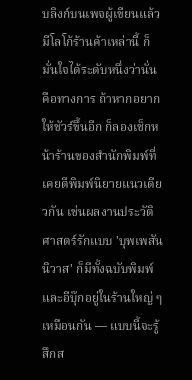บลิงก์บนเพจผู้เขียนแล้วมีโลโก้ร้านค้าเหล่านี้ ก็มั่นใจได้ระดับหนึ่งว่านั่นคือทางการ ถ้าหากอยากให้ชัวร์ขึ้นอีก ก็ลองเช็กหน้าร้านของสำนักพิมพ์ที่เคยตีพิมพ์นิยายแนวเดียวกัน เช่นผลงานประวัติศาสตร์รักแบบ 'บุพเพสันนิวาส' ก็มีทั้งฉบับพิมพ์และอีบุ๊กอยู่ในร้านใหญ่ ๆ เหมือนกัน — แบบนี้จะรู้สึกส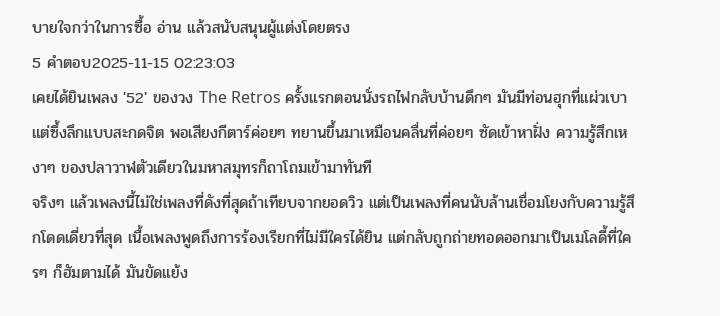บายใจกว่าในการซื้อ อ่าน แล้วสนับสนุนผู้แต่งโดยตรง
5 คำตอบ2025-11-15 02:23:03
เคยได้ยินเพลง '52' ของวง The Retros ครั้งแรกตอนนั่งรถไฟกลับบ้านดึกๆ มันมีท่อนฮุกที่แผ่วเบาแต่ซึ้งลึกแบบสะกดจิต พอเสียงกีตาร์ค่อยๆ ทยานขึ้นมาเหมือนคลื่นที่ค่อยๆ ซัดเข้าหาฝั่ง ความรู้สึกเหงาๆ ของปลาวาฬตัวเดียวในมหาสมุทรก็ถาโถมเข้ามาทันที
จริงๆ แล้วเพลงนี้ไม่ใช่เพลงที่ดังที่สุดถ้าเทียบจากยอดวิว แต่เป็นเพลงที่คนนับล้านเชื่อมโยงกับความรู้สึกโดดเดี่ยวที่สุด เนื้อเพลงพูดถึงการร้องเรียกที่ไม่มีใครได้ยิน แต่กลับถูกถ่ายทอดออกมาเป็นเมโลดี้ที่ใครๆ ก็ฮัมตามได้ มันขัดแย้ง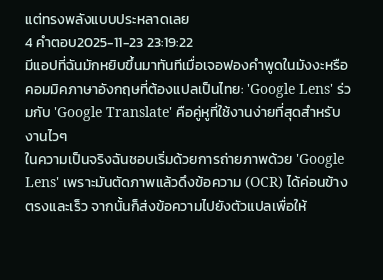แต่ทรงพลังแบบประหลาดเลย
4 คำตอบ2025-11-23 23:19:22
มีแอปที่ฉันมักหยิบขึ้นมาทันทีเมื่อเจอฟองคำพูดในมังงะหรือคอมมิคภาษาอังกฤษที่ต้องแปลเป็นไทย: 'Google Lens' ร่วมกับ 'Google Translate' คือคู่หูที่ใช้งานง่ายที่สุดสำหรับงานไวๆ
ในความเป็นจริงฉันชอบเริ่มด้วยการถ่ายภาพด้วย 'Google Lens' เพราะมันตัดภาพแล้วดึงข้อความ (OCR) ได้ค่อนข้างตรงและเร็ว จากนั้นก็ส่งข้อความไปยังตัวแปลเพื่อให้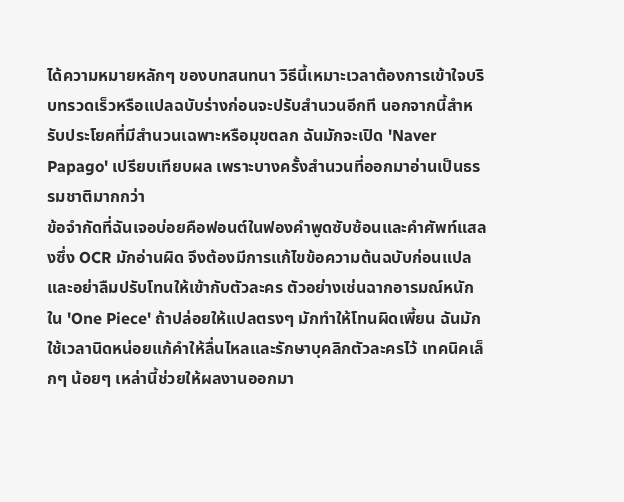ได้ความหมายหลักๆ ของบทสนทนา วิธีนี้เหมาะเวลาต้องการเข้าใจบริบทรวดเร็วหรือแปลฉบับร่างก่อนจะปรับสำนวนอีกที นอกจากนี้สำหรับประโยคที่มีสำนวนเฉพาะหรือมุขตลก ฉันมักจะเปิด 'Naver Papago' เปรียบเทียบผล เพราะบางครั้งสำนวนที่ออกมาอ่านเป็นธรรมชาติมากกว่า
ข้อจำกัดที่ฉันเจอบ่อยคือฟอนต์ในฟองคำพูดซับซ้อนและคำศัพท์แสลงซึ่ง OCR มักอ่านผิด จึงต้องมีการแก้ไขข้อความต้นฉบับก่อนแปล และอย่าลืมปรับโทนให้เข้ากับตัวละคร ตัวอย่างเช่นฉากอารมณ์หนักใน 'One Piece' ถ้าปล่อยให้แปลตรงๆ มักทำให้โทนผิดเพี้ยน ฉันมักใช้เวลานิดหน่อยแก้คำให้ลื่นไหลและรักษาบุคลิกตัวละครไว้ เทคนิคเล็กๆ น้อยๆ เหล่านี้ช่วยให้ผลงานออกมา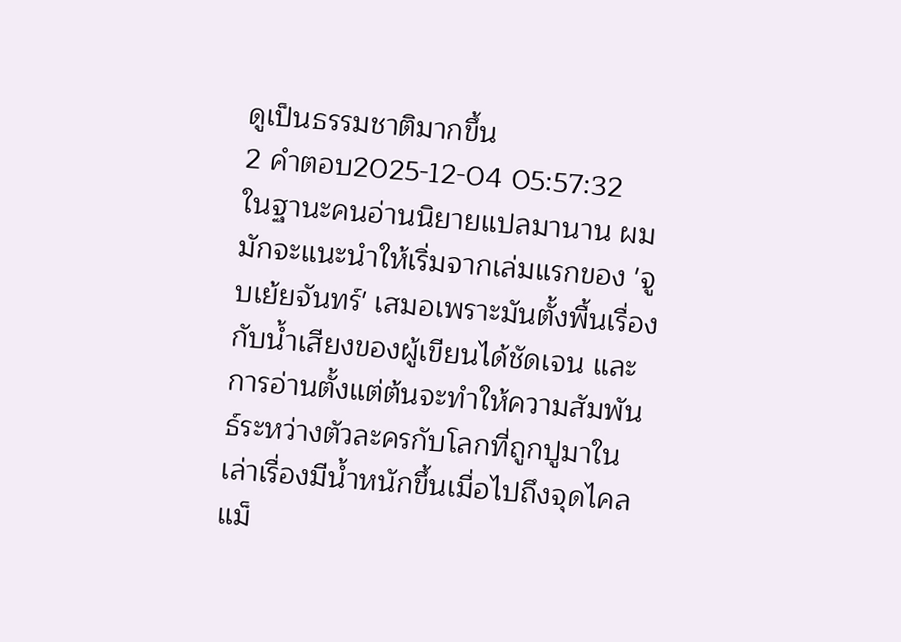ดูเป็นธรรมชาติมากขึ้น
2 คำตอบ2025-12-04 05:57:32
ในฐานะคนอ่านนิยายแปลมานาน ผมมักจะแนะนำให้เริ่มจากเล่มแรกของ 'จูบเย้ยจันทร์' เสมอเพราะมันตั้งพื้นเรื่องกับน้ำเสียงของผู้เขียนได้ชัดเจน และการอ่านตั้งแต่ต้นจะทำให้ความสัมพันธ์ระหว่างตัวละครกับโลกที่ถูกปูมาในเล่าเรื่องมีน้ำหนักขึ้นเมื่อไปถึงจุดไคลแม็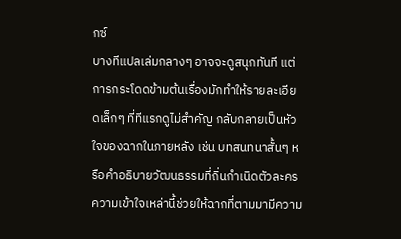กซ์
บางทีแปลเล่มกลางๆ อาจจะดูสนุกทันที แต่การกระโดดข้ามต้นเรื่องมักทำให้รายละเอียดเล็กๆ ที่ทีแรกดูไม่สำคัญ กลับกลายเป็นหัวใจของฉากในภายหลัง เช่น บทสนทนาสั้นๆ หรือคำอธิบายวัฒนธรรมที่ถิ่นกำเนิดตัวละคร ความเข้าใจเหล่านี้ช่วยให้ฉากที่ตามมามีความ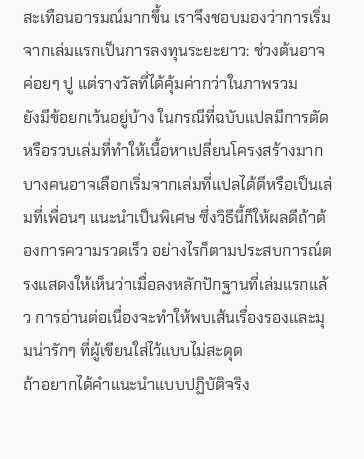สะเทือนอารมณ์มากขึ้น เราจึงชอบมองว่าการเริ่มจากเล่มแรกเป็นการลงทุนระยะยาว: ช่วงต้นอาจค่อยๆ ปู แต่รางวัลที่ได้คุ้มค่ากว่าในภาพรวม
ยังมีข้อยกเว้นอยู่บ้าง ในกรณีที่ฉบับแปลมีการตัดหรือรวบเล่มที่ทำให้เนื้อหาเปลี่ยนโครงสร้างมาก บางคนอาจเลือกเริ่มจากเล่มที่แปลได้ดีหรือเป็นเล่มที่เพื่อนๆ แนะนำเป็นพิเศษ ซึ่งวิธีนี้ก็ให้ผลดีถ้าต้องการความรวดเร็ว อย่างไรก็ตามประสบการณ์ตรงแสดงให้เห็นว่าเมื่อลงหลักปักฐานที่เล่มแรกแล้ว การอ่านต่อเนื่องจะทำให้พบเส้นเรื่องรองและมุมน่ารักๆ ที่ผู้เขียนใส่ไว้แบบไม่สะดุด
ถ้าอยากได้คำแนะนำแบบปฏิบัติจริง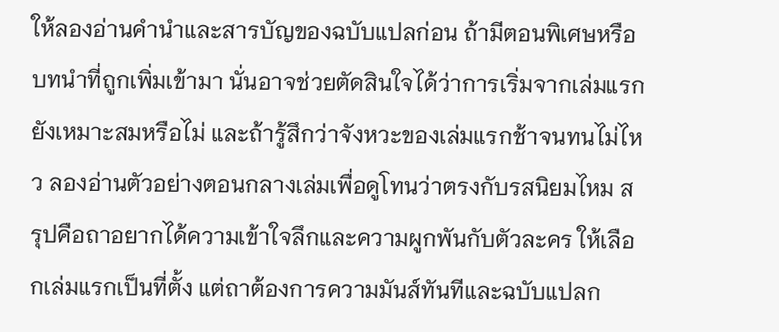ให้ลองอ่านคำนำและสารบัญของฉบับแปลก่อน ถ้ามีตอนพิเศษหรือบทนำที่ถูกเพิ่มเข้ามา นั่นอาจช่วยตัดสินใจได้ว่าการเริ่มจากเล่มแรกยังเหมาะสมหรือไม่ และถ้ารู้สึกว่าจังหวะของเล่มแรกช้าจนทนไม่ไหว ลองอ่านตัวอย่างตอนกลางเล่มเพื่อดูโทนว่าตรงกับรสนิยมไหม สรุปคือถาอยากได้ความเข้าใจลึกและความผูกพันกับตัวละคร ให้เลือกเล่มแรกเป็นที่ตั้ง แต่ถาต้องการความมันส์ทันทีและฉบับแปลก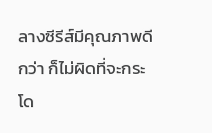ลางซีรีส์มีคุณภาพดีกว่า ก็ไม่ผิดที่จะกระโด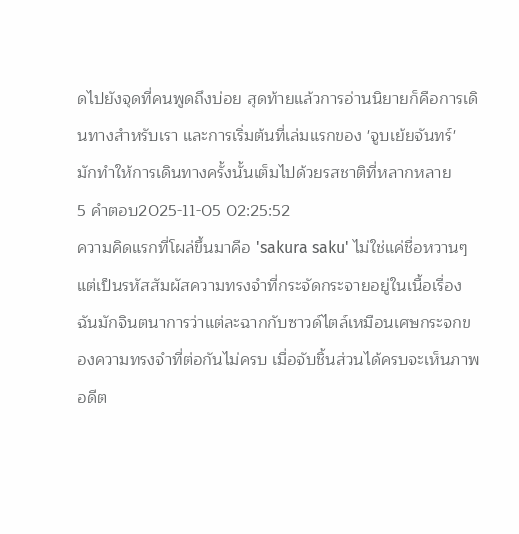ดไปยังจุดที่คนพูดถึงบ่อย สุดท้ายแล้วการอ่านนิยายก็คือการเดินทางสำหรับเรา และการเริ่มต้นที่เล่มแรกของ 'จูบเย้ยจันทร์' มักทำให้การเดินทางครั้งนั้นเต็มไปด้วยรสชาติที่หลากหลาย
5 คำตอบ2025-11-05 02:25:52
ความคิดแรกที่โผล่ขึ้นมาคือ 'sakura saku' ไม่ใช่แค่ชื่อหวานๆ แต่เป็นรหัสสัมผัสความทรงจำที่กระจัดกระจายอยู่ในเนื้อเรื่อง
ฉันมักจินตนาการว่าแต่ละฉากกับซาวด์ไตล์เหมือนเศษกระจกของความทรงจำที่ต่อกันไม่ครบ เมื่อจับชิ้นส่วนได้ครบจะเห็นภาพอดีต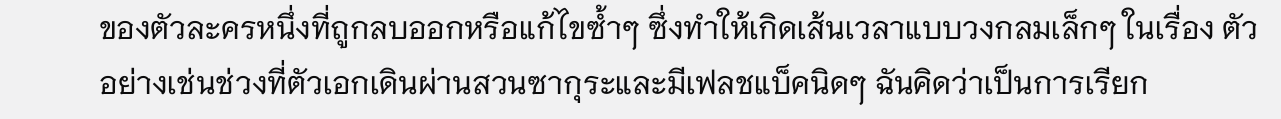ของตัวละครหนึ่งที่ถูกลบออกหรือแก้ไขซ้ำๆ ซึ่งทำให้เกิดเส้นเวลาแบบวงกลมเล็กๆ ในเรื่อง ตัวอย่างเช่นช่วงที่ตัวเอกเดินผ่านสวนซากุระและมีเฟลชแบ็คนิดๆ ฉันคิดว่าเป็นการเรียก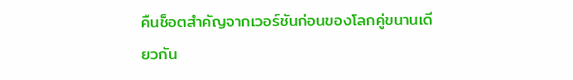คืนช็อตสำคัญจากเวอร์ชันก่อนของโลกคู่ขนานเดียวกัน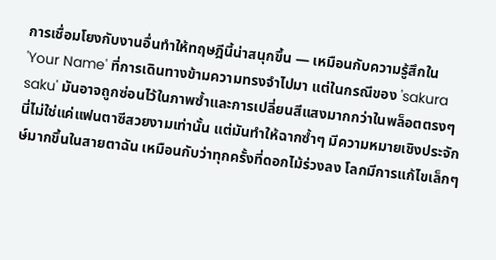การเชื่อมโยงกับงานอื่นทำให้ทฤษฎีนี้น่าสนุกขึ้น — เหมือนกับความรู้สึกใน 'Your Name' ที่การเดินทางข้ามความทรงจำไปมา แต่ในกรณีของ 'sakura saku' มันอาจถูกซ่อนไว้ในภาพซ้ำและการเปลี่ยนสีแสงมากกว่าในพล็อตตรงๆ นี่ไม่ใช่แค่แฟนตาซีสวยงามเท่านั้น แต่มันทำให้ฉากซ้ำๆ มีความหมายเชิงประจักษ์มากขึ้นในสายตาฉัน เหมือนกับว่าทุกครั้งที่ดอกไม้ร่วงลง โลกมีการแก้ไขเล็กๆ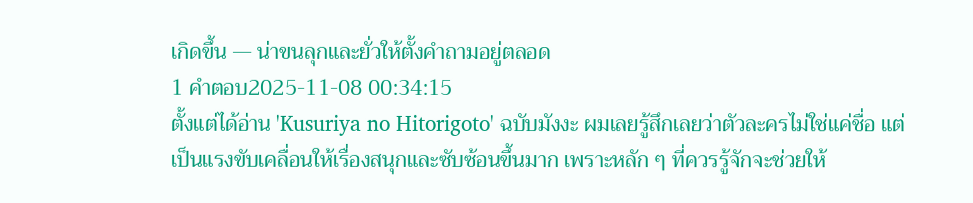เกิดขึ้น — น่าขนลุกและยั่วให้ตั้งคำถามอยู่ตลอด
1 คำตอบ2025-11-08 00:34:15
ตั้งแต่ได้อ่าน 'Kusuriya no Hitorigoto' ฉบับมังงะ ผมเลยรู้สึกเลยว่าตัวละครไม่ใช่แค่ชื่อ แต่เป็นแรงขับเคลื่อนให้เรื่องสนุกและซับซ้อนขึ้นมาก เพราะหลัก ๆ ที่ควรรู้จักจะช่วยให้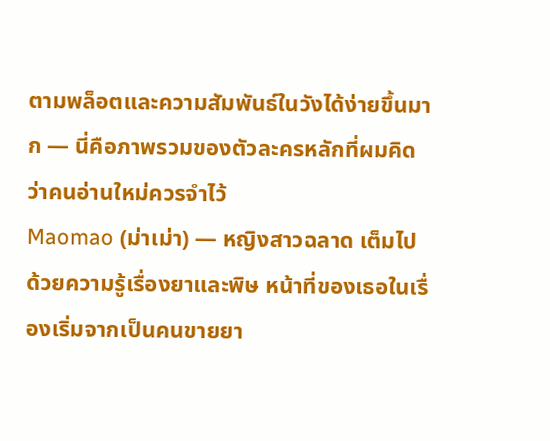ตามพล็อตและความสัมพันธ์ในวังได้ง่ายขึ้นมาก — นี่คือภาพรวมของตัวละครหลักที่ผมคิดว่าคนอ่านใหม่ควรจำไว้
Maomao (ม่าเม่า) — หญิงสาวฉลาด เต็มไปด้วยความรู้เรื่องยาและพิษ หน้าที่ของเธอในเรื่องเริ่มจากเป็นคนขายยา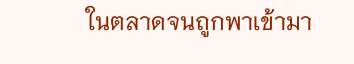ในตลาดจนถูกพาเข้ามา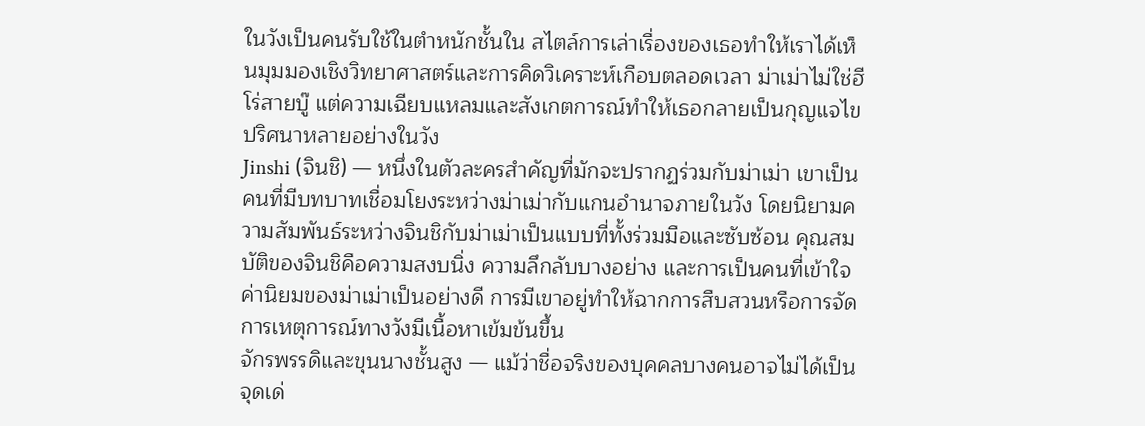ในวังเป็นคนรับใช้ในตำหนักชั้นใน สไตล์การเล่าเรื่องของเธอทำให้เราได้เห็นมุมมองเชิงวิทยาศาสตร์และการคิดวิเคราะห์เกือบตลอดเวลา ม่าเม่าไม่ใช่ฮีโร่สายบู๊ แต่ความเฉียบแหลมและสังเกตการณ์ทำให้เธอกลายเป็นกุญแจไขปริศนาหลายอย่างในวัง
Jinshi (จินชิ) — หนึ่งในตัวละครสำคัญที่มักจะปรากฏร่วมกับม่าเม่า เขาเป็นคนที่มีบทบาทเชื่อมโยงระหว่างม่าเม่ากับแกนอำนาจภายในวัง โดยนิยามความสัมพันธ์ระหว่างจินชิกับม่าเม่าเป็นแบบที่ทั้งร่วมมือและซับซ้อน คุณสมบัติของจินชิคือความสงบนิ่ง ความลึกลับบางอย่าง และการเป็นคนที่เข้าใจค่านิยมของม่าเม่าเป็นอย่างดี การมีเขาอยู่ทำให้ฉากการสืบสวนหรือการจัดการเหตุการณ์ทางวังมีเนื้อหาเข้มข้นขึ้น
จักรพรรดิและขุนนางชั้นสูง — แม้ว่าชื่อจริงของบุคคลบางคนอาจไม่ได้เป็นจุดเด่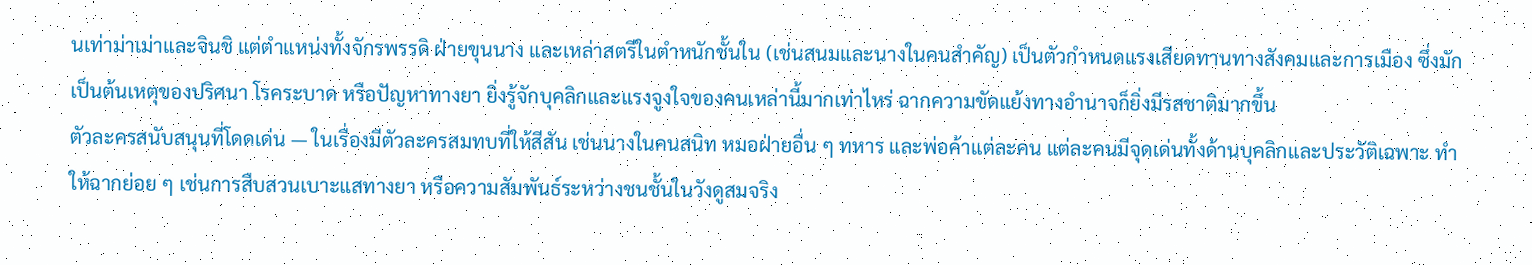นเท่าม่าเม่าและจินชิ แต่ตำแหน่งทั้งจักรพรรดิ ฝ่ายขุนนาง และเหล่าสตรีในตำหนักชั้นใน (เช่นสนมและนางในคนสำคัญ) เป็นตัวกำหนดแรงเสียดทานทางสังคมและการเมือง ซึ่งมักเป็นต้นเหตุของปริศนา โรคระบาด หรือปัญหาทางยา ยิ่งรู้จักบุคลิกและแรงจูงใจของคนเหล่านี้มากเท่าไหร่ ฉากความขัดแย้งทางอำนาจก็ยิ่งมีรสชาติมากขึ้น
ตัวละครสนับสนุนที่โดดเด่น — ในเรื่องมีตัวละครสมทบที่ให้สีสัน เช่นนางในคนสนิท หมอฝ่ายอื่น ๆ ทหาร และพ่อค้าแต่ละคน แต่ละคนมีจุดเด่นทั้งด้านบุคลิกและประวัติเฉพาะ ทำให้ฉากย่อย ๆ เช่นการสืบสวนเบาะแสทางยา หรือความสัมพันธ์ระหว่างชนชั้นในวังดูสมจริง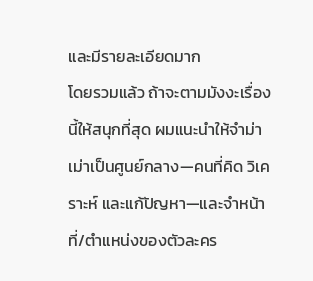และมีรายละเอียดมาก
โดยรวมแล้ว ถ้าจะตามมังงะเรื่องนี้ให้สนุกที่สุด ผมแนะนำให้จำม่าเม่าเป็นศูนย์กลาง—คนที่คิด วิเคราะห์ และแก้ปัญหา—และจำหน้าที่/ตำแหน่งของตัวละคร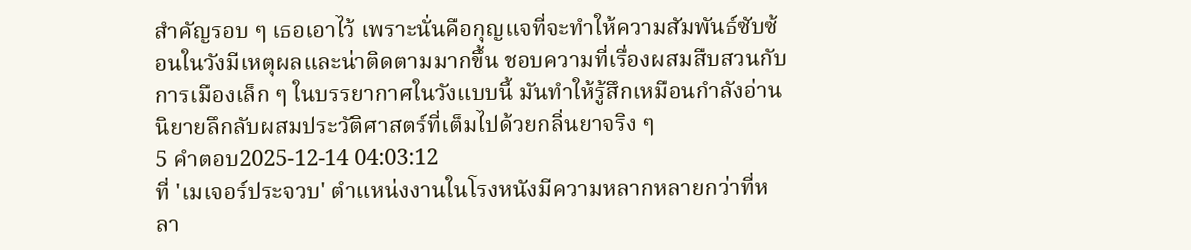สำคัญรอบ ๆ เธอเอาไว้ เพราะนั่นคือกุญแจที่จะทำให้ความสัมพันธ์ซับซ้อนในวังมีเหตุผลและน่าติดตามมากขึ้น ชอบความที่เรื่องผสมสืบสวนกับการเมืองเล็ก ๆ ในบรรยากาศในวังแบบนี้ มันทำให้รู้สึกเหมือนกำลังอ่านนิยายลึกลับผสมประวัติศาสตร์ที่เต็มไปด้วยกลิ่นยาจริง ๆ
5 คำตอบ2025-12-14 04:03:12
ที่ 'เมเจอร์ประจวบ' ตำแหน่งงานในโรงหนังมีความหลากหลายกว่าที่หลา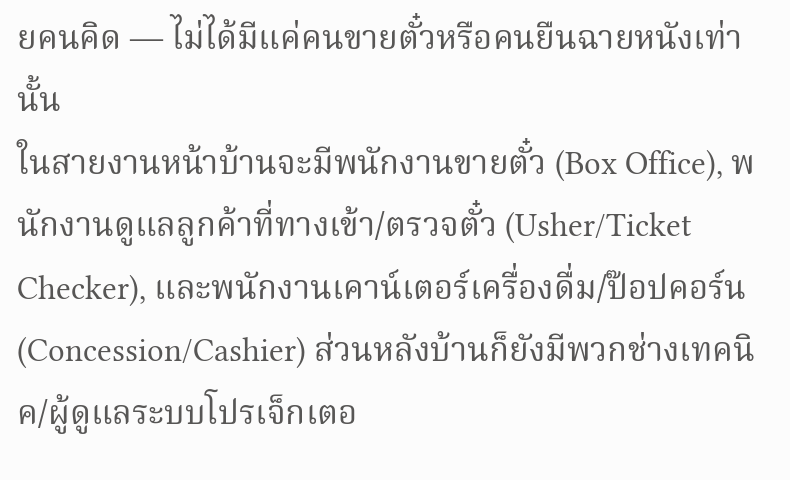ยคนคิด — ไม่ได้มีแค่คนขายตั๋วหรือคนยืนฉายหนังเท่านั้น
ในสายงานหน้าบ้านจะมีพนักงานขายตั๋ว (Box Office), พนักงานดูแลลูกค้าที่ทางเข้า/ตรวจตั๋ว (Usher/Ticket Checker), และพนักงานเคาน์เตอร์เครื่องดื่ม/ป๊อปคอร์น (Concession/Cashier) ส่วนหลังบ้านก็ยังมีพวกช่างเทคนิค/ผู้ดูแลระบบโปรเจ็กเตอ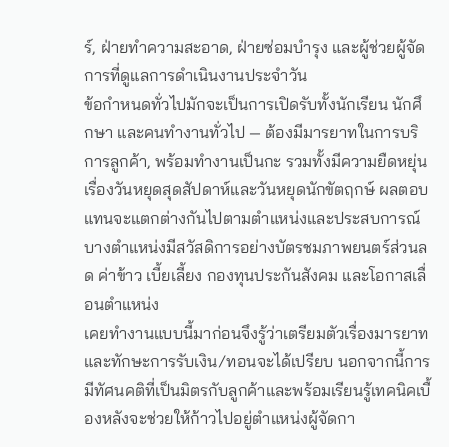ร์, ฝ่ายทำความสะอาด, ฝ่ายซ่อมบำรุง และผู้ช่วยผู้จัดการที่ดูแลการดำเนินงานประจำวัน
ข้อกำหนดทั่วไปมักจะเป็นการเปิดรับทั้งนักเรียน นักศึกษา และคนทำงานทั่วไป — ต้องมีมารยาทในการบริการลูกค้า, พร้อมทำงานเป็นกะ รวมทั้งมีความยืดหยุ่นเรื่องวันหยุดสุดสัปดาห์และวันหยุดนักขัตฤกษ์ ผลตอบแทนจะแตกต่างกันไปตามตำแหน่งและประสบการณ์ บางตำแหน่งมีสวัสดิการอย่างบัตรชมภาพยนตร์ส่วนลด ค่าข้าว เบี้ยเลี้ยง กองทุนประกันสังคม และโอกาสเลื่อนตำแหน่ง
เคยทำงานแบบนี้มาก่อนจึงรู้ว่าเตรียมตัวเรื่องมารยาทและทักษะการรับเงิน/ทอนจะได้เปรียบ นอกจากนี้การมีทัศนคติที่เป็นมิตรกับลูกค้าและพร้อมเรียนรู้เทคนิคเบื้องหลังจะช่วยให้ก้าวไปอยู่ตำแหน่งผู้จัดกา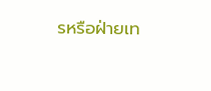รหรือฝ่ายเท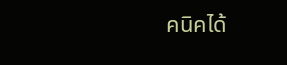คนิคได้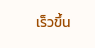เร็วขึ้น